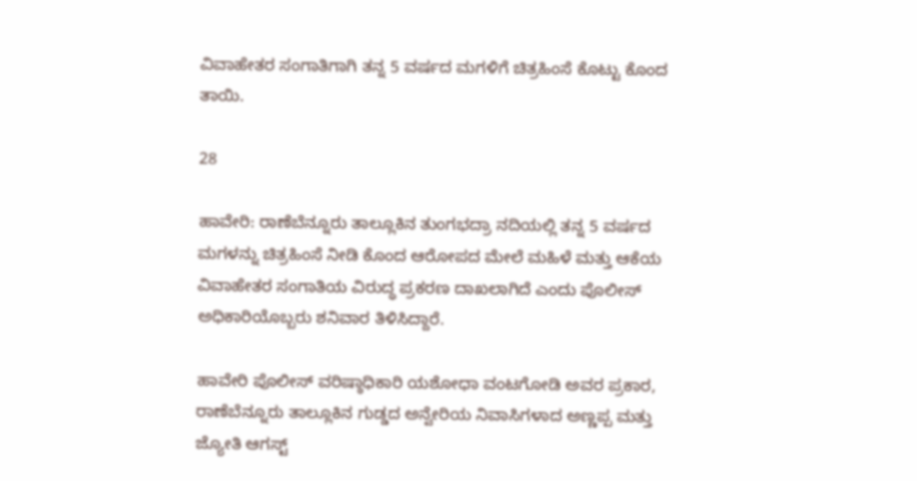ವಿವಾಹೇತರ ಸಂಗಾತಿಗಾಗಿ ತನ್ನ 5 ವರ್ಷದ ಮಗಳಿಗೆ ಚಿತ್ರಹಿಂಸೆ ಕೊಟ್ಟು ಕೊಂದ ತಾಯಿ.

28

ಹಾವೇರಿ: ರಾಣೆಬೆನ್ನೂರು ತಾಲ್ಲೂಕಿನ ತುಂಗಭದ್ರಾ ನದಿಯಲ್ಲಿ ತನ್ನ 5 ವರ್ಷದ ಮಗಳನ್ನು ಚಿತ್ರಹಿಂಸೆ ನೀಡಿ ಕೊಂದ ಆರೋಪದ ಮೇಲೆ ಮಹಿಳೆ ಮತ್ತು ಆಕೆಯ ವಿವಾಹೇತರ ಸಂಗಾತಿಯ ವಿರುದ್ಧ ಪ್ರಕರಣ ದಾಖಲಾಗಿದೆ ಎಂದು ಪೊಲೀಸ್ ಅಧಿಕಾರಿಯೊಬ್ಬರು ಶನಿವಾರ ತಿಳಿಸಿದ್ದಾರೆ.

ಹಾವೇರಿ ಪೊಲೀಸ್ ವರಿಷ್ಠಾಧಿಕಾರಿ ಯಶೋಧಾ ವಂಟಗೋಡಿ ಅವರ ಪ್ರಕಾರ, ರಾಣೆಬೆನ್ನೂರು ತಾಲ್ಲೂಕಿನ ಗುಡ್ಡದ ಅನ್ವೇರಿಯ ನಿವಾಸಿಗಳಾದ ಅಣ್ಣಪ್ಪ ಮತ್ತು ಜ್ಯೋತಿ ಆಗಸ್ಟ್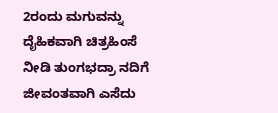2ರಂದು ಮಗುವನ್ನು ದೈಹಿಕವಾಗಿ ಚಿತ್ರಹಿಂಸೆ ನೀಡಿ ತುಂಗಭದ್ರಾ ನದಿಗೆ ಜೀವಂತವಾಗಿ ಎಸೆದು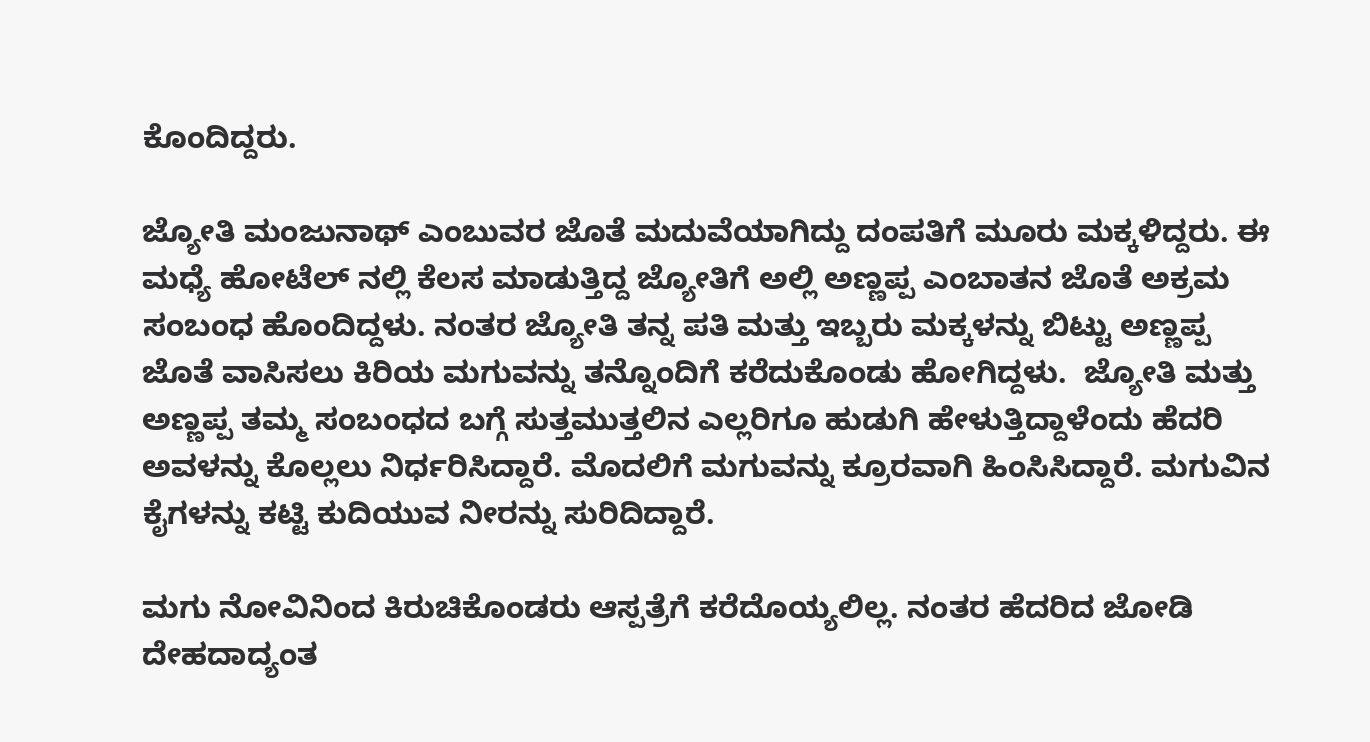ಕೊಂದಿದ್ದರು.

ಜ್ಯೋತಿ ಮಂಜುನಾಥ್ ಎಂಬುವರ ಜೊತೆ ಮದುವೆಯಾಗಿದ್ದು ದಂಪತಿಗೆ ಮೂರು ಮಕ್ಕಳಿದ್ದರು. ಈ ಮಧ್ಯೆ ಹೋಟೆಲ್ ನಲ್ಲಿ ಕೆಲಸ ಮಾಡುತ್ತಿದ್ದ ಜ್ಯೋತಿಗೆ ಅಲ್ಲಿ ಅಣ್ಣಪ್ಪ ಎಂಬಾತನ ಜೊತೆ ಅಕ್ರಮ ಸಂಬಂಧ ಹೊಂದಿದ್ದಳು. ನಂತರ ಜ್ಯೋತಿ ತನ್ನ ಪತಿ ಮತ್ತು ಇಬ್ಬರು ಮಕ್ಕಳನ್ನು ಬಿಟ್ಟು ಅಣ್ಣಪ್ಪ ಜೊತೆ ವಾಸಿಸಲು ಕಿರಿಯ ಮಗುವನ್ನು ತನ್ನೊಂದಿಗೆ ಕರೆದುಕೊಂಡು ಹೋಗಿದ್ದಳು.  ಜ್ಯೋತಿ ಮತ್ತು ಅಣ್ಣಪ್ಪ ತಮ್ಮ ಸಂಬಂಧದ ಬಗ್ಗೆ ಸುತ್ತಮುತ್ತಲಿನ ಎಲ್ಲರಿಗೂ ಹುಡುಗಿ ಹೇಳುತ್ತಿದ್ದಾಳೆಂದು ಹೆದರಿ ಅವಳನ್ನು ಕೊಲ್ಲಲು ನಿರ್ಧರಿಸಿದ್ದಾರೆ. ಮೊದಲಿಗೆ ಮಗುವನ್ನು ಕ್ರೂರವಾಗಿ ಹಿಂಸಿಸಿದ್ದಾರೆ. ಮಗುವಿನ ಕೈಗಳನ್ನು ಕಟ್ಟಿ ಕುದಿಯುವ ನೀರನ್ನು ಸುರಿದಿದ್ದಾರೆ.

ಮಗು ನೋವಿನಿಂದ ಕಿರುಚಿಕೊಂಡರು ಆಸ್ಪತ್ರೆಗೆ ಕರೆದೊಯ್ಯಲಿಲ್ಲ. ನಂತರ ಹೆದರಿದ ಜೋಡಿ ದೇಹದಾದ್ಯಂತ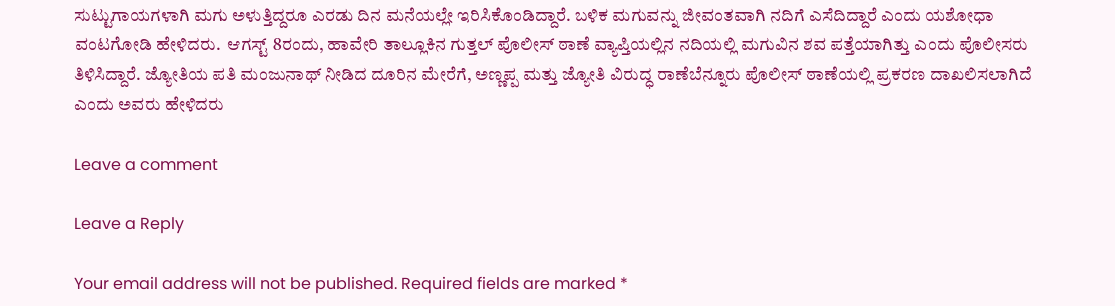ಸುಟ್ಟುಗಾಯಗಳಾಗಿ ಮಗು ಅಳುತ್ತಿದ್ದರೂ ಎರಡು ದಿನ ಮನೆಯಲ್ಲೇ ಇರಿಸಿಕೊಂಡಿದ್ದಾರೆ. ಬಳಿಕ ಮಗುವನ್ನು ಜೀವಂತವಾಗಿ ನದಿಗೆ ಎಸೆದಿದ್ದಾರೆ ಎಂದು ಯಶೋಧಾ ವಂಟಗೋಡಿ ಹೇಳಿದರು.  ಆಗಸ್ಟ್ 8ರಂದು, ಹಾವೇರಿ ತಾಲ್ಲೂಕಿನ ಗುತ್ತಲ್ ಪೊಲೀಸ್ ಠಾಣೆ ವ್ಯಾಪ್ತಿಯಲ್ಲಿನ ನದಿಯಲ್ಲಿ ಮಗುವಿನ ಶವ ಪತ್ತೆಯಾಗಿತ್ತು ಎಂದು ಪೊಲೀಸರು ತಿಳಿಸಿದ್ದಾರೆ. ಜ್ಯೋತಿಯ ಪತಿ ಮಂಜುನಾಥ್ ನೀಡಿದ ದೂರಿನ ಮೇರೆಗೆ, ಅಣ್ಣಪ್ಪ ಮತ್ತು ಜ್ಯೋತಿ ವಿರುದ್ಧ ರಾಣೆಬೆನ್ನೂರು ಪೊಲೀಸ್ ಠಾಣೆಯಲ್ಲಿ ಪ್ರಕರಣ ದಾಖಲಿಸಲಾಗಿದೆ ಎಂದು ಅವರು ಹೇಳಿದರು

Leave a comment

Leave a Reply

Your email address will not be published. Required fields are marked *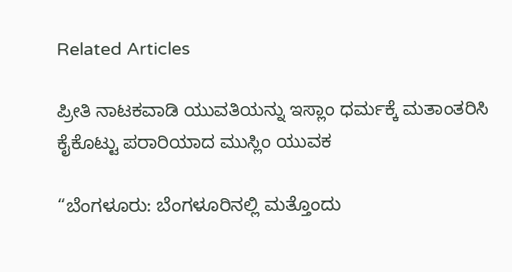Related Articles

ಪ್ರೀತಿ ನಾಟಕವಾಡಿ ಯುವತಿಯನ್ನು ಇಸ್ಲಾಂ ಧರ್ಮಕ್ಕೆ ಮತಾಂತರಿಸಿ ಕೈಕೊಟ್ಟು ಪರಾರಿಯಾದ ಮುಸ್ಲಿಂ ಯುವಕ

“ಬೆಂಗಳೂರು: ಬೆಂಗಳೂರಿನಲ್ಲಿ ಮತ್ತೊಂದು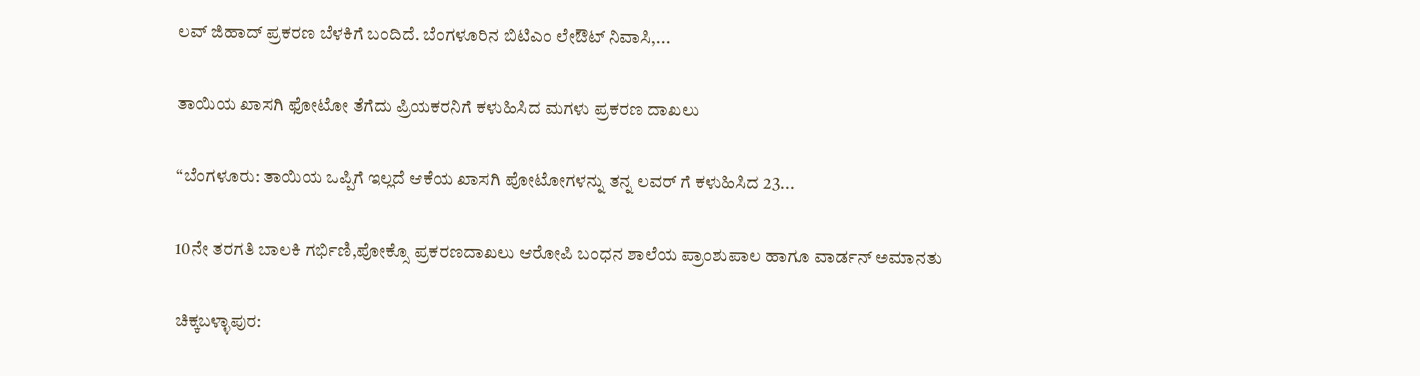ಲವ್ ಜಿಹಾದ್ ಪ್ರಕರಣ ಬೆಳಕಿಗೆ ಬಂದಿದೆ. ಬೆಂಗಳೂರಿನ ಬಿಟಿಎಂ ಲೇಔಟ್ ನಿವಾಸಿ,...

ತಾಯಿಯ ಖಾಸಗಿ ಫೋಟೋ ತೆಗೆದು ಪ್ರಿಯಕರನಿಗೆ ಕಳುಹಿಸಿದ ಮಗಳು ಪ್ರಕರಣ ದಾಖಲು

“ಬೆಂಗಳೂರು: ತಾಯಿಯ ಒಪ್ಪಿಗೆ ಇಲ್ಲದೆ ಆಕೆಯ ಖಾಸಗಿ ಪೋಟೋಗಳನ್ನು ತನ್ನ ಲವರ್ ಗೆ ಕಳುಹಿಸಿದ 23...

10ನೇ ತರಗತಿ ಬಾಲಕಿ ಗರ್ಭಿಣಿ,ಪೋಕ್ಸೊ ಪ್ರಕರಣದಾಖಲು ಆರೋಪಿ ಬಂಧನ ಶಾಲೆಯ ಪ್ರಾಂಶುಪಾಲ ಹಾಗೂ ವಾರ್ಡನ್ ಅಮಾನತು

ಚಿಕ್ಕಬಳ್ಳಾಪುರ: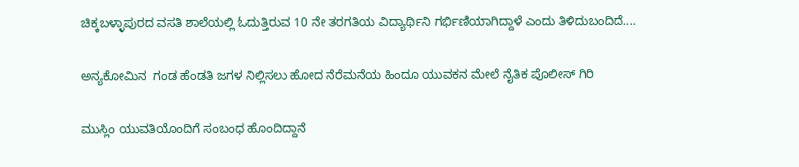ಚಿಕ್ಕಬಳ್ಳಾಪುರದ ವಸತಿ ಶಾಲೆಯಲ್ಲಿ ಓದುತ್ತಿರುವ 10 ನೇ ತರಗತಿಯ ವಿದ್ಯಾರ್ಥಿನಿ ಗರ್ಭಿಣಿಯಾಗಿದ್ದಾಳೆ ಎಂದು ತಿಳಿದುಬಂದಿದೆ....

ಅನ್ಯಕೋಮಿನ  ಗಂಡ ಹೆಂಡತಿ ಜಗಳ ನಿಲ್ಲಿಸಲು ಹೋದ ನೆರೆಮನೆಯ ಹಿಂದೂ ಯುವಕನ ಮೇಲೆ ನೈತಿಕ ಪೊಲೀಸ್ ಗಿರಿ

ಮುಸ್ಲಿಂ ಯುವತಿಯೊಂದಿಗೆ ಸಂಬಂಧ ಹೊಂದಿದ್ದಾನೆ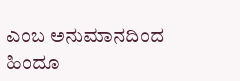ಎಂಬ ಅನುಮಾನದಿಂದ ಹಿಂದೂ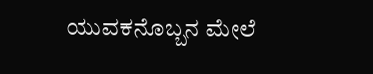ಯುವಕನೊಬ್ಬನ ಮೇಲೆ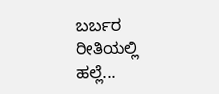ಬರ್ಬರ ರೀತಿಯಲ್ಲಿ ಹಲ್ಲೆ...